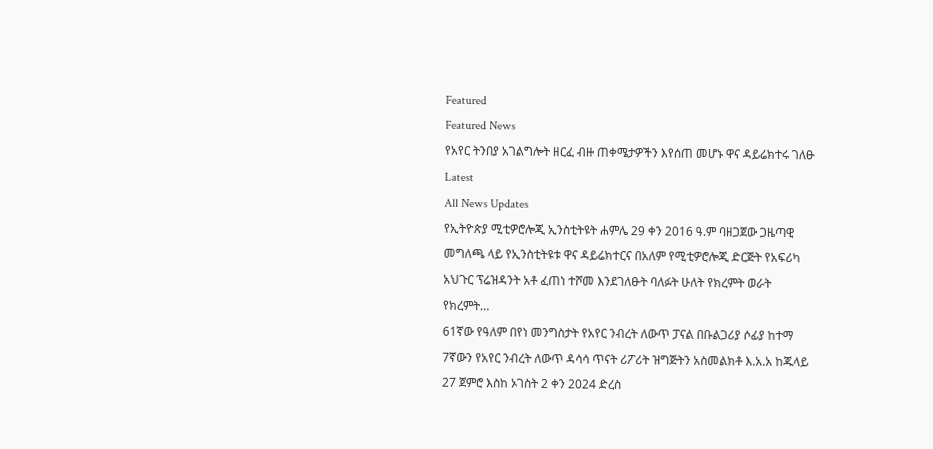Featured
Featured News
የአየር ትንበያ አገልግሎት ዘርፈ ብዙ ጠቀሜታዎችን እየሰጠ መሆኑ ዋና ዳይሬክተሩ ገለፁ
Latest
All News Updates
የኢትዮጵያ ሚቲዎሮሎጂ ኢንስቲትዩት ሐምሌ 29 ቀን 2016 ዓ.ም ባዘጋጀው ጋዜጣዊ መግለጫ ላይ የኢንስቲትዩቱ ዋና ዳይሬክተርና በአለም የሚቲዎሮሎጂ ድርጅት የአፍሪካ አህጉር ፕሬዝዳንት አቶ ፈጠነ ተሾመ እንደገለፁት ባለፉት ሁለት የክረምት ወራት የክረምት…
61ኛው የዓለም በየነ መንግስታት የአየር ንብረት ለውጥ ፓናል በቡልጋሪያ ሶፊያ ከተማ 7ኛውን የአየር ንብረት ለውጥ ዳሳሳ ጥናት ሪፖሪት ዝግጅትን አስመልክቶ እ.አ.አ ከጁላይ 27 ጀምሮ እስከ ኦገስት 2 ቀን 2024 ድረስ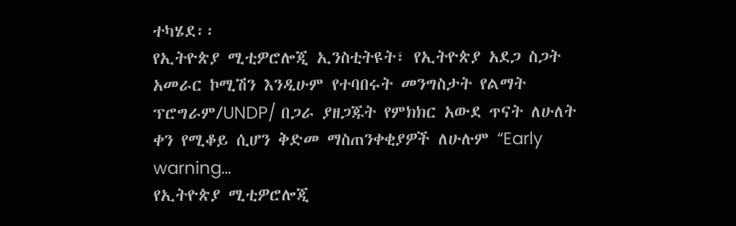ተካሄደ፡፡
የኢትዮጵያ ሚቲዎሮሎጂ ኢንስቲትዩት፣ የኢትዮጵያ አደጋ ስጋት አመራር ኮሚሽን እንዲሁም የተባበሩት መንግስታት የልማት ፕሮግራም/UNDP/ በጋራ ያዘጋጁት የምክክር አውደ ጥናት ለሁለት ቀን የሚቆይ ሲሆን ቅድመ ማስጠንቀቂያዎች ለሁሉም “Early warning…
የኢትዮጵያ ሚቲዎሮሎጂ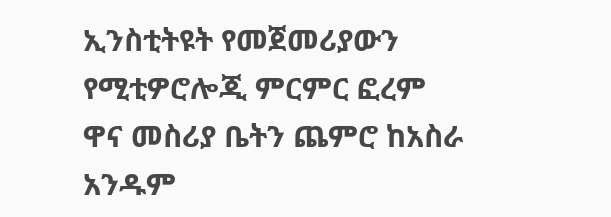ኢንስቲትዩት የመጀመሪያውን የሚቲዎሮሎጂ ምርምር ፎረም ዋና መስሪያ ቤትን ጨምሮ ከአስራ አንዱም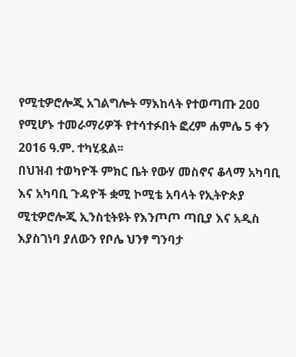የሚቲዎሮሎጂ አገልግሎት ማእከላት የተወጣጡ 200 የሚሆኑ ተመራማሪዎች የተሳተፉበት ፎረም ሐምሌ 5 ቀን 2016 ዓ.ም. ተካሂዷል፡፡
በህዝብ ተወካዮች ምክር ቤት የውሃ መስኖና ቆላማ አካባቢ እና አካባቢ ጉዳዮች ቋሚ ኮሚቴ አባላት የኢትዮጵያ ሚቲዎሮሎጂ ኢንስቲትዩት የእንጦጦ ጣቢያ እና አዲስ እያስገነባ ያለውን የቦሌ ህንፃ ግንባታ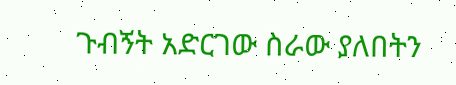ጉብኝት አድርገው ስራው ያለበትን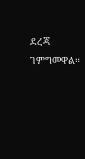ደረጃ ገምግመዋል።